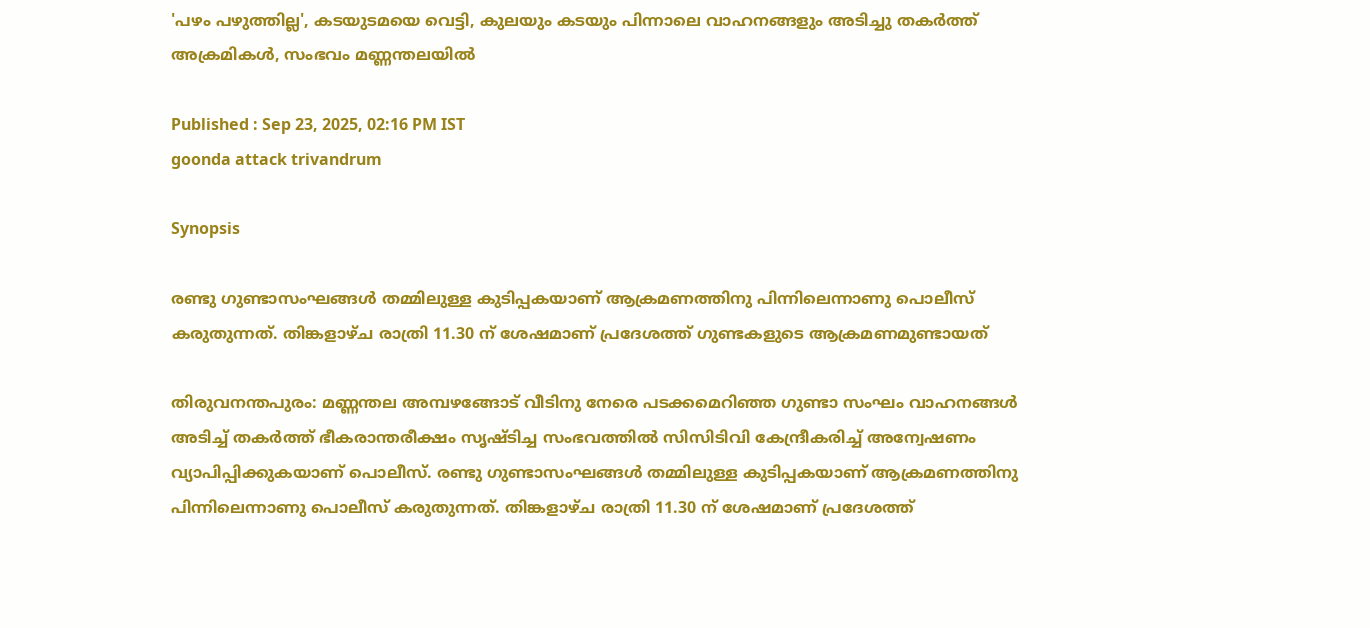'പഴം പഴുത്തില്ല', കടയുടമയെ വെട്ടി, കുലയും കടയും പിന്നാലെ വാഹനങ്ങളും അടിച്ചു തകർത്ത് അക്രമികൾ, സംഭവം മണ്ണന്തലയിൽ

Published : Sep 23, 2025, 02:16 PM IST
goonda attack trivandrum

Synopsis

രണ്ടു ഗുണ്ടാസംഘങ്ങള്‍ തമ്മിലുള്ള കുടിപ്പകയാണ് ആക്രമണത്തിനു പിന്നിലെന്നാണു പൊലീസ് കരുതുന്നത്. തിങ്കളാഴ്ച രാത്രി 11.30 ന് ശേഷമാണ് പ്രദേശത്ത് ഗുണ്ടകളുടെ ആക്രമണമുണ്ടായത്

തിരുവനന്തപുരം: മണ്ണന്തല അമ്പഴങ്ങോട് വീടിനു നേരെ പടക്കമെറിഞ്ഞ ഗുണ്ടാ സംഘം വാഹനങ്ങള്‍ അടിച്ച് തകര്‍ത്ത് ഭീകരാന്തരീക്ഷം സൃഷ്ടിച്ച സംഭവത്തിൽ സിസിടിവി കേന്ദ്രീകരിച്ച് അന്വേഷണം വ്യാപിപ്പിക്കുകയാണ് പൊലീസ്. രണ്ടു ഗുണ്ടാസംഘങ്ങള്‍ തമ്മിലുള്ള കുടിപ്പകയാണ് ആക്രമണത്തിനു പിന്നിലെന്നാണു പൊലീസ് കരുതുന്നത്. തിങ്കളാഴ്ച രാത്രി 11.30 ന് ശേഷമാണ് പ്രദേശത്ത്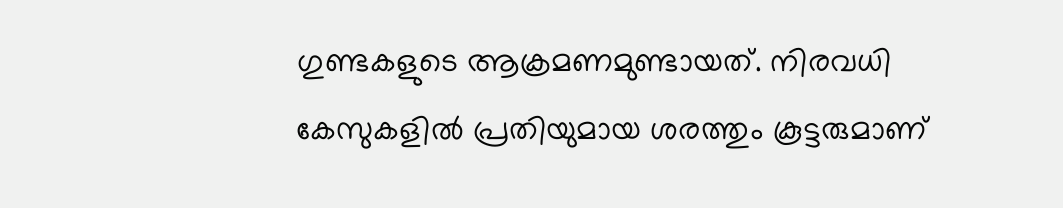ഗുണ്ടകളുടെ ആക്രമണമുണ്ടായത്. നിരവധി കേസുകളില്‍ പ്രതിയുമായ ശരത്തും കൂട്ടരുമാണ്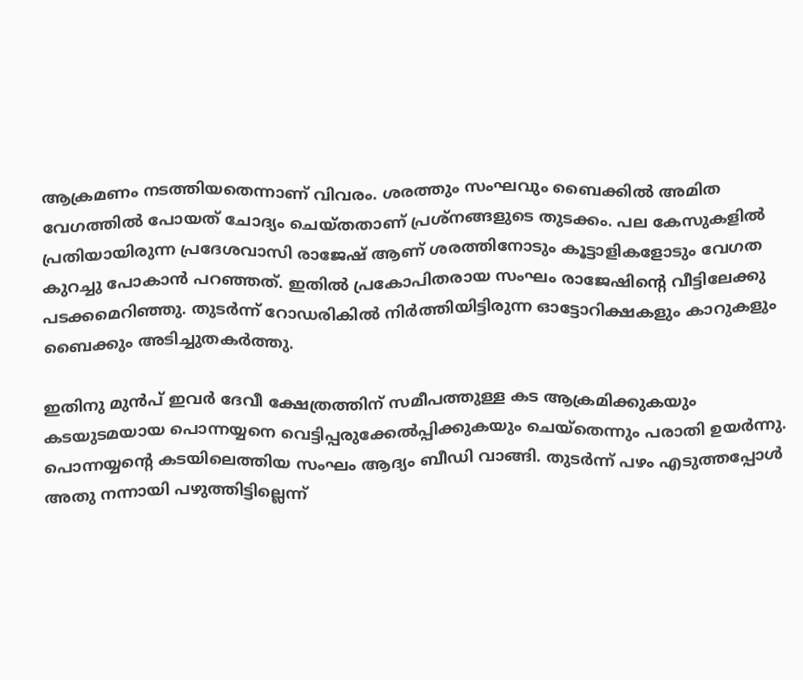ആക്രമണം നടത്തിയതെന്നാണ് വിവരം. ശരത്തും സംഘവും ബൈക്കില്‍ അമിത വേഗത്തില്‍ പോയത് ചോദ്യം ചെയ്തതാണ് പ്രശ്‌നങ്ങളുടെ തുടക്കം. പല കേസുകളില്‍ പ്രതിയായിരുന്ന പ്രദേശവാസി രാജേഷ് ആണ് ശരത്തിനോടും കൂട്ടാളികളോടും വേഗത കുറച്ചു പോകാന്‍ പറഞ്ഞത്. ഇതില്‍ പ്രകോപിതരായ സംഘം രാജേഷിന്‍റെ വീട്ടിലേക്കു പടക്കമെറിഞ്ഞു. തുടര്‍ന്ന് റോഡരികില്‍ നിര്‍ത്തിയിട്ടിരുന്ന ഓട്ടോറിക്ഷകളും കാറുകളും ബൈക്കും അടിച്ചുതകര്‍ത്തു.

ഇതിനു മുന്‍പ് ഇവര്‍ ദേവീ ക്ഷേത്രത്തിന് സമീപത്തുള്ള കട ആക്രമിക്കുകയും കടയുടമയായ പൊന്നയ്യനെ വെട്ടിപ്പരുക്കേല്‍പ്പിക്കുകയും ചെയ്തെന്നും പരാതി ഉയർന്നു. പൊന്നയ്യന്‍റെ കടയിലെത്തിയ സംഘം ആദ്യം ബീഡി വാങ്ങി. തുടര്‍ന്ന് പഴം എടുത്തപ്പോള്‍ അതു നന്നായി പഴുത്തിട്ടില്ലെന്ന്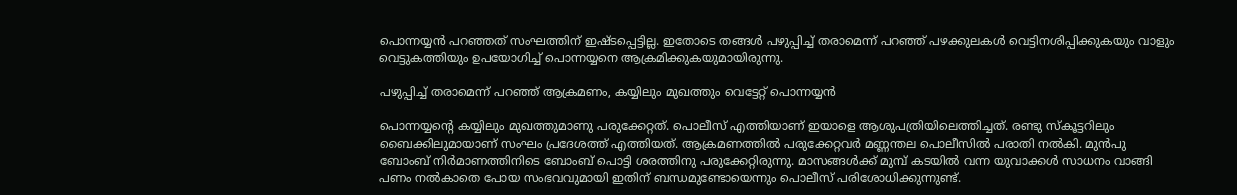പൊന്നയ്യന്‍ പറഞ്ഞത് സംഘത്തിന് ഇഷ്ടപ്പെട്ടില്ല. ഇതോടെ തങ്ങൾ പഴുപ്പിച്ച് തരാമെന്ന് പറഞ്ഞ് പഴക്കുലകള്‍ വെട്ടിനശിപ്പിക്കുകയും വാളും വെട്ടുകത്തിയും ഉപയോഗിച്ച് പൊന്നയ്യനെ ആക്രമിക്കുകയുമായിരുന്നു.

പഴുപ്പിച്ച് തരാമെന്ന് പറ‌ഞ്ഞ് ആക്രമണം, കയ്യിലും മുഖത്തും വെട്ടേറ്റ് പൊന്നയ്യൻ

പൊന്നയ്യന്‍റെ കയ്യിലും മുഖത്തുമാണു പരുക്കേറ്റത്. പൊലീസ് എത്തിയാണ് ഇയാളെ ആശുപത്രിയിലെത്തിച്ചത്. രണ്ടു സ്‌കൂട്ടറിലും ബൈക്കിലുമായാണ് സംഘം പ്രദേശത്ത് എത്തിയത്. ആക്രമണത്തില്‍ പരുക്കേറ്റവര്‍ മണ്ണന്തല പൊലീസില്‍ പരാതി നല്‍കി. മുൻപു ബോംബ് നിര്‍മാണത്തിനിടെ ബോംബ് പൊട്ടി ശരത്തിനു പരുക്കേറ്റിരുന്നു. മാസങ്ങൾക്ക് മുമ്പ് കടയിൽ വന്ന യുവാക്കൾ സാധനം വാങ്ങി പണം നൽകാതെ പോയ സംഭവവുമായി ഇതിന് ബന്ധമുണ്ടോയെന്നും പൊലീസ് പരിശോധിക്കുന്നുണ്ട്.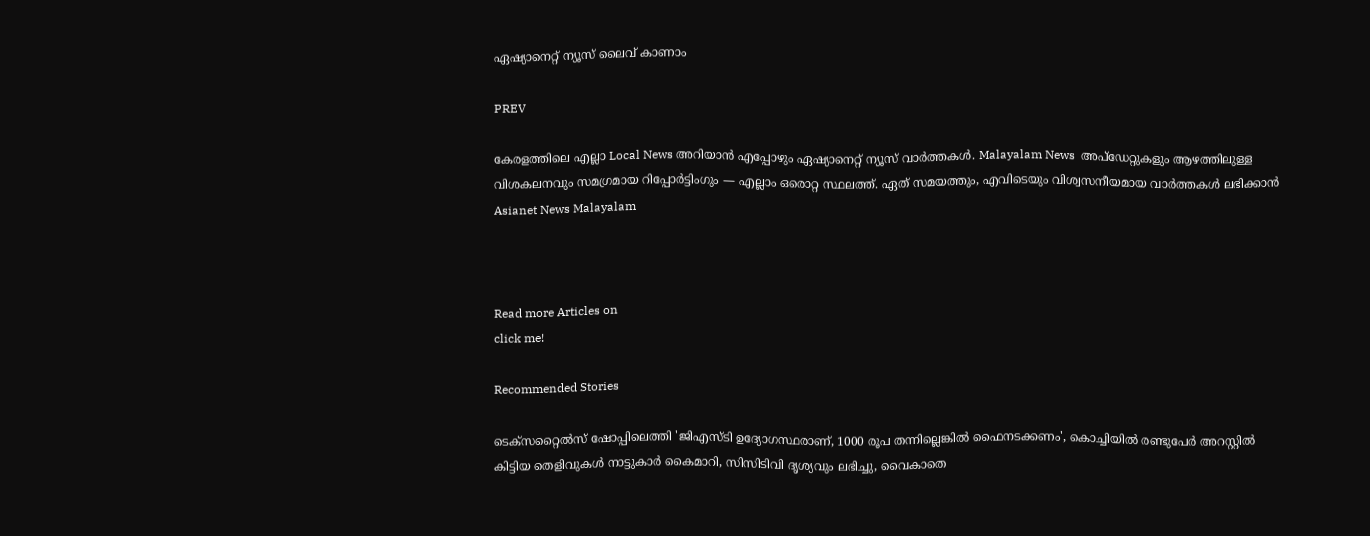ഏഷ്യാനെറ്റ് ന്യൂസ് ലൈവ് കാണാം

PREV

കേരളത്തിലെ എല്ലാ Local News അറിയാൻ എപ്പോഴും ഏഷ്യാനെറ്റ് ന്യൂസ് വാർത്തകൾ. Malayalam News  അപ്‌ഡേറ്റുകളും ആഴത്തിലുള്ള വിശകലനവും സമഗ്രമായ റിപ്പോർട്ടിംഗും — എല്ലാം ഒരൊറ്റ സ്ഥലത്ത്. ഏത് സമയത്തും, എവിടെയും വിശ്വസനീയമായ വാർത്തകൾ ലഭിക്കാൻ Asianet News Malayalam



Read more Articles on
click me!

Recommended Stories

ടെക്സറ്റൈൽസ് ഷോപ്പിലെത്തി 'ജിഎസ്ടി ഉദ്യോഗസ്ഥരാണ്, 1000 രൂപ തന്നില്ലെങ്കിൽ ഫൈനടക്കണം', കൊച്ചിയിൽ രണ്ടുപേര്‍ അറസ്റ്റിൽ
കിട്ടിയ തെളിവുകൾ നാട്ടുകാർ കൈമാറി, സിസിടിവി ദൃശ്യവും ലഭിച്ചു, വൈകാതെ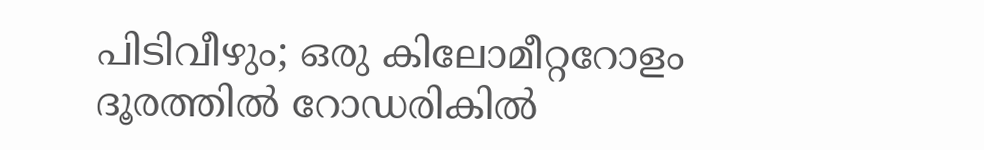പിടിവീഴും; ഒരു കിലോമീറ്ററോളം ദൂരത്തിൽ റോഡരികിൽ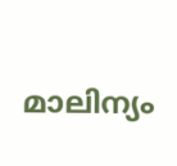മാലിന്യം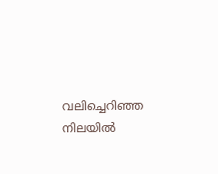വലിച്ചെറിഞ്ഞ നിലയിൽ